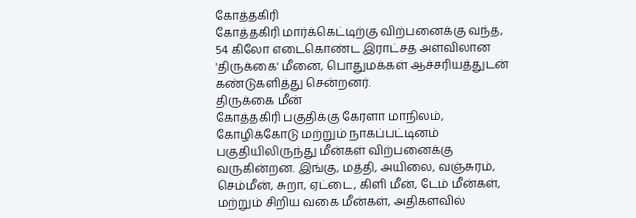கோத்தகிரி
கோத்தகிரி மார்க்கெட்டிற்கு விற்பனைக்கு வந்த, 54 கிலோ எடைகொண்ட இராட்சத அளவிலான 'திருக்கை' மீனை, பொதுமக்கள் ஆச்சரியத்துடன் கண்டுகளித்து சென்றனர்.
திருக்கை மீன்
கோத்தகிரி பகுதிக்கு கேரளா மாநிலம், கோழிக்கோடு மற்றும் நாகப்பட்டினம் பகுதியிலிருந்து மீன்கள் விற்பனைக்கு வருகின்றன. இங்கு, மத்தி, அயிலை, வஞ்சுரம், செம்மீன், சுறா, ஏட்டை, கிளி மீன், டேம் மீன்கள், மற்றும் சிறிய வகை மீன்கள், அதிகளவில்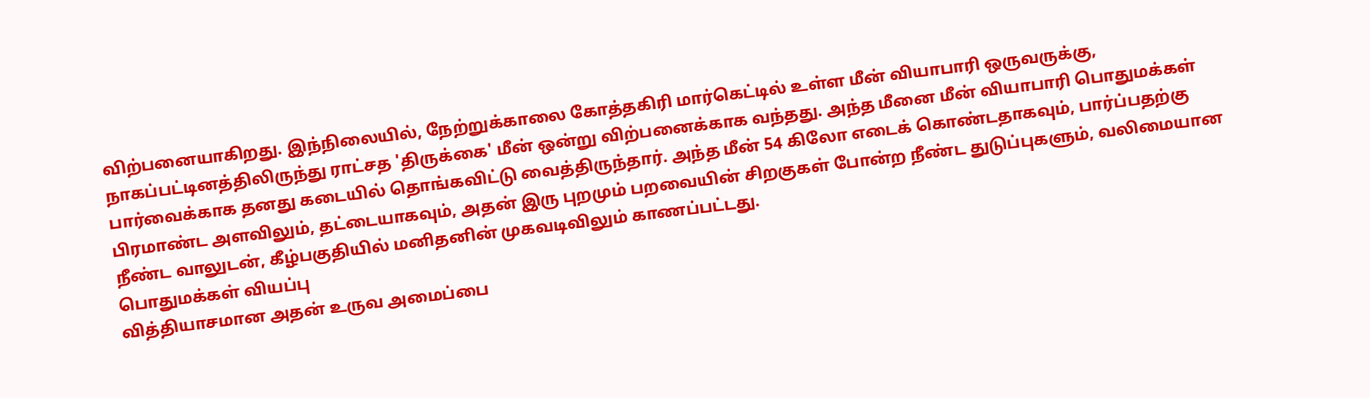விற்பனையாகிறது. இந்நிலையில், நேற்றுக்காலை கோத்தகிரி மார்கெட்டில் உள்ள மீன் வியாபாரி ஒருவருக்கு, நாகப்பட்டினத்திலிருந்து ராட்சத 'திருக்கை' மீன் ஒன்று விற்பனைக்காக வந்தது. அந்த மீனை மீன் வியாபாரி பொதுமக்கள் பார்வைக்காக தனது கடையில் தொங்கவிட்டு வைத்திருந்தார். அந்த மீன் 54 கிலோ எடைக் கொண்டதாகவும், பார்ப்பதற்கு பிரமாண்ட அளவிலும், தட்டையாகவும், அதன் இரு புறமும் பறவையின் சிறகுகள் போன்ற நீண்ட துடுப்புகளும், வலிமையான நீண்ட வாலுடன், கீழ்பகுதியில் மனிதனின் முகவடிவிலும் காணப்பட்டது.
பொதுமக்கள் வியப்பு
வித்தியாசமான அதன் உருவ அமைப்பை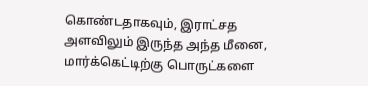கொண்டதாகவும், இராட்சத அளவிலும் இருந்த அந்த மீனை, மார்க்கெட்டிற்கு பொருட்களை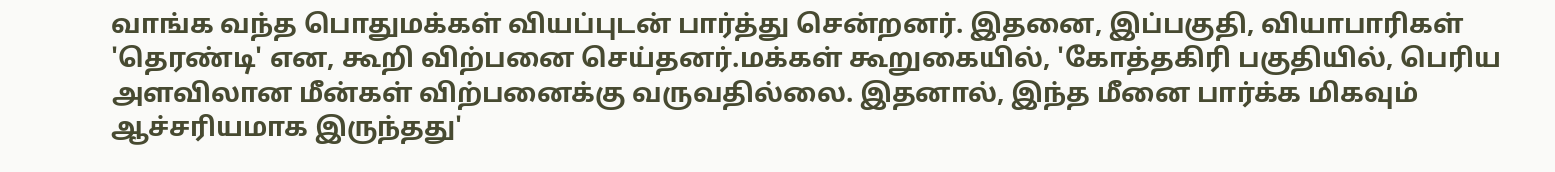வாங்க வந்த பொதுமக்கள் வியப்புடன் பார்த்து சென்றனர். இதனை, இப்பகுதி, வியாபாரிகள் 'தெரண்டி' என, கூறி விற்பனை செய்தனர்.மக்கள் கூறுகையில், 'கோத்தகிரி பகுதியில், பெரிய அளவிலான மீன்கள் விற்பனைக்கு வருவதில்லை. இதனால், இந்த மீனை பார்க்க மிகவும் ஆச்சரியமாக இருந்தது'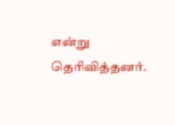என்று தெரிவித்தனர்.